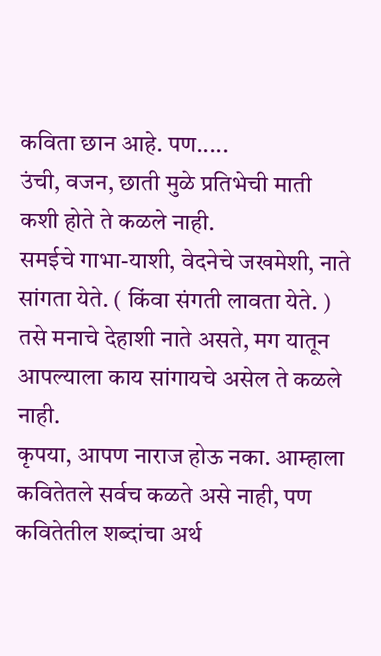कविता छान आहे. पण.....
उंची, वजन, छाती मुळे प्रतिभेची माती कशी होते ते कळले नाही.
समईचे गाभा-याशी, वेदनेचे जखमेशी, नाते सांगता येते. ( किंवा संगती लावता येते. ) तसे मनाचे देहाशी नाते असते, मग यातून आपल्याला काय सांगायचे असेल ते कळले नाही.
कृपया, आपण नाराज होऊ नका. आम्हाला कवितेतले सर्वच कळते असे नाही, पण कवितेतील शब्दांचा अर्थ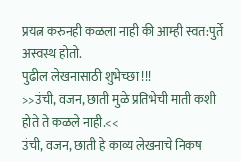प्रयत्न करुनही कळला नाही की आम्ही स्वत:पुर्ते अस्वस्थ होतो.
पुढील लेखनासाठी शुभेच्छा !!!
>>उंची, वजन, छाती मुळे प्रतिभेची माती कशी होते ते कळले नाही.<<
उंची, वजन, छाती हे काव्य लेखनाचे निकष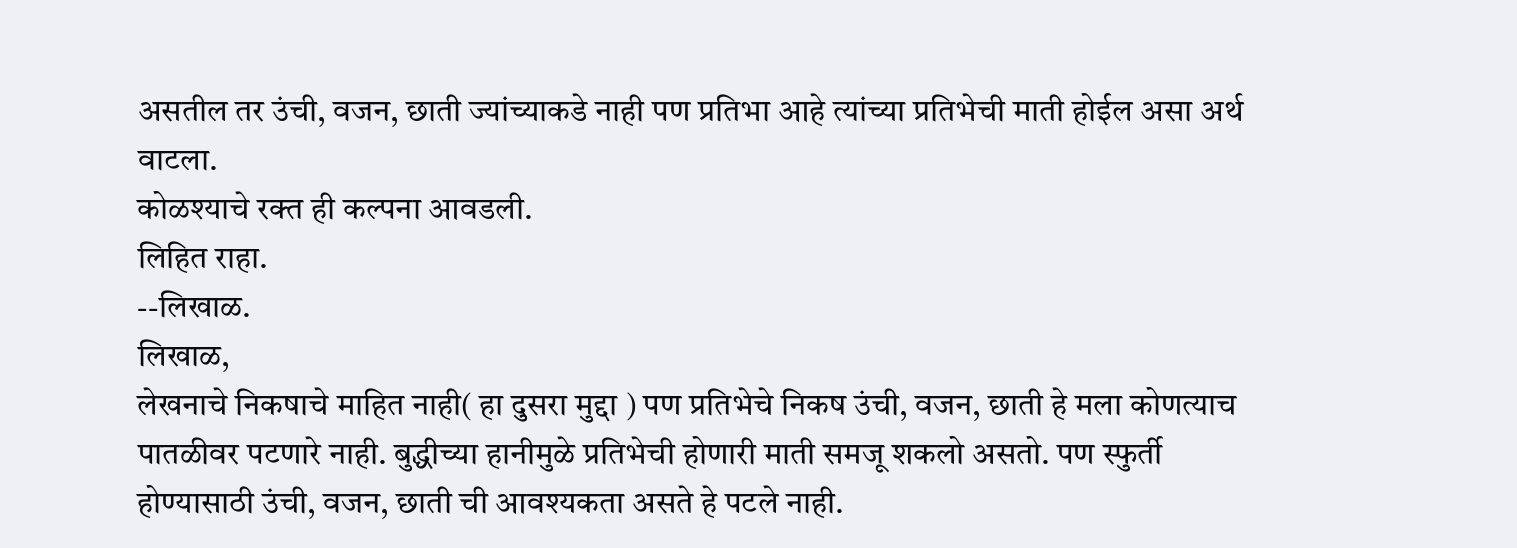असतील तर उंची, वजन, छाती ज्यांच्याकडे नाही पण प्रतिभा आहे त्यांच्या प्रतिभेची माती होईल असा अर्थ वाटला.
कोळश्याचे रक्त ही कल्पना आवडली.
लिहित राहा.
--लिखाळ.
लिखाळ,
लेखनाचे निकषाचे माहित नाही( हा दुसरा मुद्दा ) पण प्रतिभेचे निकष उंची, वजन, छाती हे मला कोणत्याच पातळीवर पटणारे नाही. बुद्धीच्या हानीमुळे प्रतिभेची होणारी माती समजू शकलो असतो. पण स्फुर्ती होण्यासाठी उंची, वजन, छाती ची आवश्यकता असते हे पटले नाही.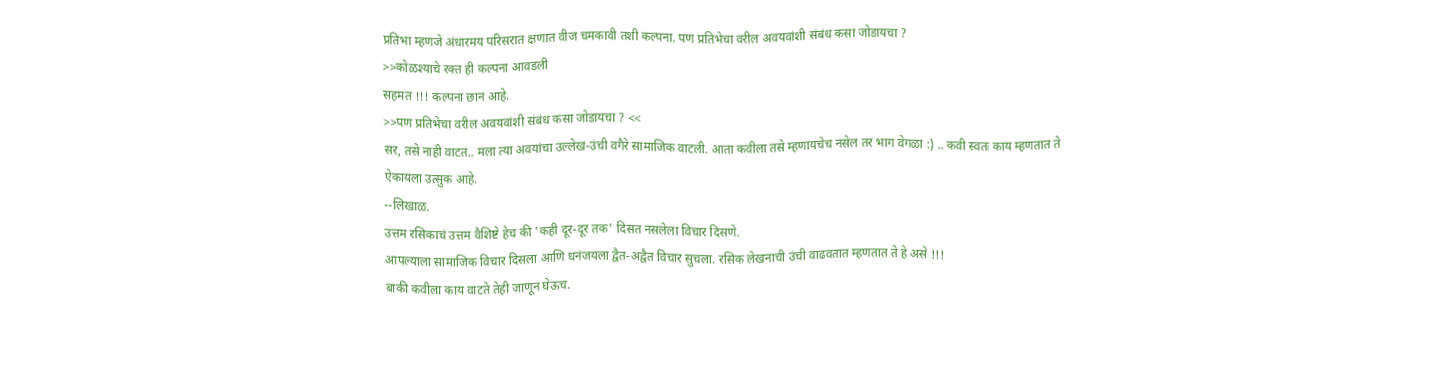प्रतिभा म्हणजे अंधारमय परिसरात क्षणात वीज चमकावी तशी कल्पना. पण प्रतिभेचा वरील अवयवांशी संबंध कसा जोडायचा ?
>>कोळश्याचे रक्त ही कल्पना आवडली
सहमत !!! कल्पना छान आहे.
>>पण प्रतिभेचा वरील अवयवांशी संबंध कसा जोडायचा ? <<
सर, तसे नाही वाटत.. मला त्या अवयांचा उल्लेख-उंची वगैरे सामाजिक वाटली. आता कवीला तसे म्हणायचेच नसेल तर भाग वेगळा :) .. कवी स्वतः काय म्हणतात ते ऐकायला उत्सुक आहे.
--लिखाळ.
उत्तम रसिकाचं उत्तम वैशिष्टे हेच की 'कही दूर-दूर तक' दिसत नसलेला विचार दिसणे.
आपल्याला सामाजिक विचार दिसला आणि धनंजयला द्वैत-अद्वैत विचार सुचला. रसिक लेखनाची उंची वाढवतात म्हणतात ते हे असे !!!
बाकी कवीला काय वाटते तेही जाणून घेऊच.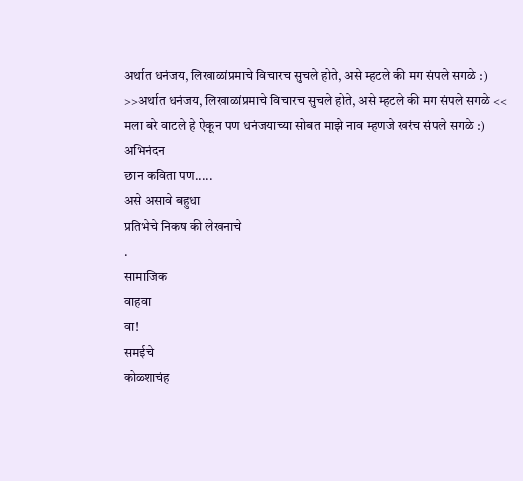अर्थात धनंजय, लिखाळांप्रमाचे विचारच सुचले होते, असे म्हटले की मग संपले सगळे :)
>>अर्थात धनंजय, लिखाळांप्रमाचे विचारच सुचले होते, असे म्हटले की मग संपले सगळे <<
मला बरे वाटले हे ऐकून पण धनंजयाच्या सोबत माझे नाव म्हणजे खरंच संपले सगळे :)
अभिनंदन
छान कविता पण.....
असे असावे बहुधा
प्रतिभेचे निकष की लेखनाचे
.
सामाजिक
वाहवा
वा!
समईचे
कोळ्शाचंह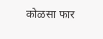कोळसा फार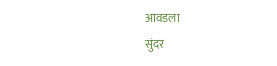आवडला
सुंदर